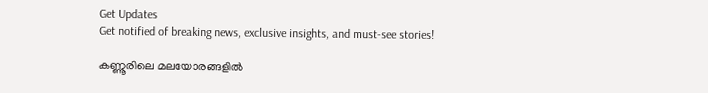Get Updates
Get notified of breaking news, exclusive insights, and must-see stories!

കണ്ണൂരിലെ മലയോരങ്ങളില്‍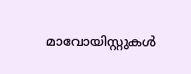മാവോയിസ്റ്റുകള്‍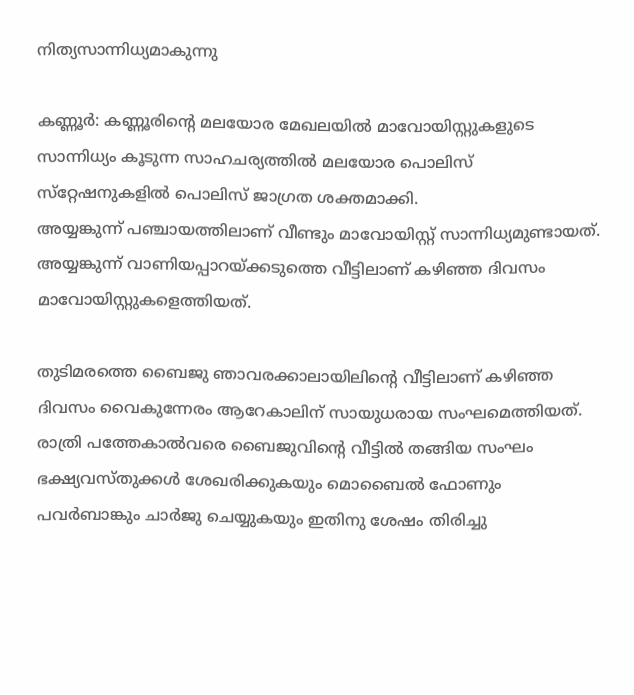നിത്യസാന്നിധ്യമാകുന്നു

കണ്ണൂര്‍: കണ്ണൂരിന്റെ മലയോര മേഖലയില്‍ മാവോയിസ്റ്റുകളുടെ സാന്നിധ്യം കൂടുന്ന സാഹചര്യത്തില്‍ മലയോര പൊലിസ് സ്‌റ്റേഷനുകളില്‍ പൊലിസ് ജാഗ്രത ശക്തമാക്കി.
അയ്യങ്കുന്ന് പഞ്ചായത്തിലാണ് വീണ്ടും മാവോയിസ്റ്റ് സാന്നിധ്യമുണ്ടായത്. അയ്യങ്കുന്ന് വാണിയപ്പാറയ്ക്കടുത്തെ വീട്ടിലാണ് കഴിഞ്ഞ ദിവസം മാവോയിസ്റ്റുകളെത്തിയത്.

തുടിമരത്തെ ബൈജു ഞാവരക്കാലായിലിന്റെ വീട്ടിലാണ് കഴിഞ്ഞ ദിവസം വൈകുന്നേരം ആറേകാലിന് സായുധരായ സംഘമെത്തിയത്. രാത്രി പത്തേകാല്‍വരെ ബൈജുവിന്റെ വീട്ടില്‍ തങ്ങിയ സംഘം ഭക്ഷ്യവസ്തുക്കള്‍ ശേഖരിക്കുകയും മൊബൈല്‍ ഫോണും പവര്‍ബാങ്കും ചാര്‍ജു ചെയ്യുകയും ഇതിനു ശേഷം തിരിച്ചു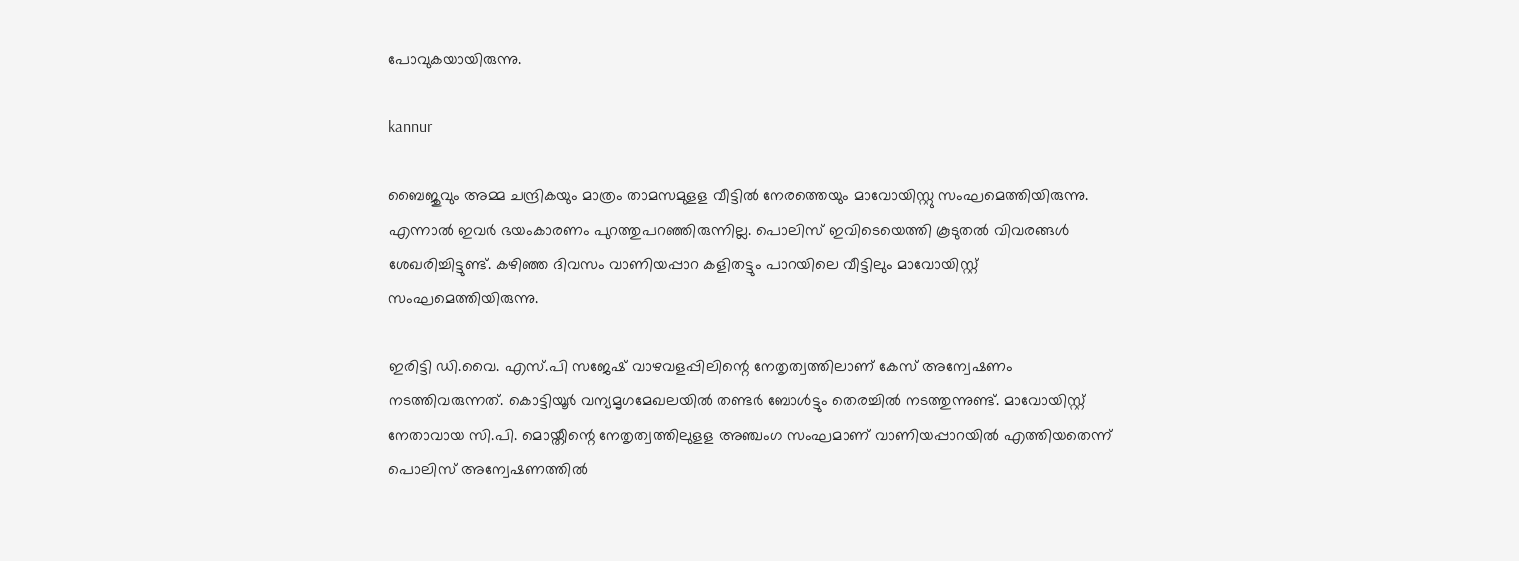പോവുകയായിരുന്നു.

kannur

ബൈജുവും അമ്മ ചന്ദ്രികയും മാത്രം താമസമുളള വീട്ടില്‍ നേരത്തെയും മാവോയിസ്റ്റു സംഘമെത്തിയിരുന്നു. എന്നാല്‍ ഇവര്‍ ഭയംകാരണം പുറത്തുപറഞ്ഞിരുന്നില്ല. പൊലിസ് ഇവിടെയെത്തി കൂടുതല്‍ വിവരങ്ങള്‍ ശേഖരിച്ചിട്ടുണ്ട്. കഴിഞ്ഞ ദിവസം വാണിയപ്പാറ കളിതട്ടും പാറയിലെ വീട്ടിലും മാവോയിസ്റ്റ് സംഘമെത്തിയിരുന്നു.

ഇരിട്ടി ഡി.വൈ. എസ്.പി സജേഷ് വാഴവളപ്പിലിന്റെ നേതൃത്വത്തിലാണ് കേസ് അന്വേഷണം നടത്തിവരുന്നത്. കൊട്ടിയൂര്‍ വന്യമൃഗമേഖലയില്‍ തണ്ടര്‍ ബോള്‍ട്ടും തെരച്ചില്‍ നടത്തുന്നുണ്ട്. മാവോയിസ്റ്റ് നേതാവായ സി.പി. മൊയ്തീന്റെ നേതൃത്വത്തിലുളള അഞ്ചംഗ സംഘമാണ് വാണിയപ്പാറയില്‍ എത്തിയതെന്ന് പൊലിസ് അന്വേഷണത്തില്‍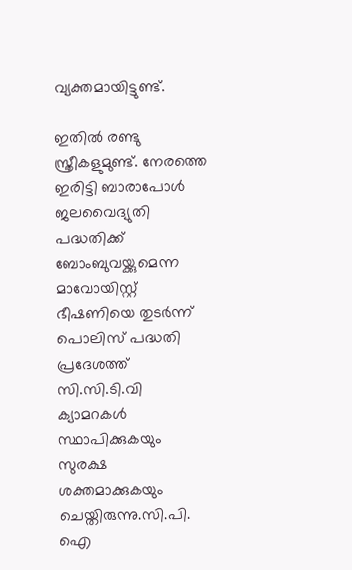വ്യക്തമായിട്ടുണ്ട്.

ഇതില്‍ രണ്ടു സ്ത്രീകളുമുണ്ട്. നേരത്തെ ഇരിട്ടി ബാരാപോള്‍ ജലവൈദ്യുതി പദ്ധതിക്ക് ബോംബുവയ്ക്കുമെന്ന മാവോയിസ്റ്റ് ഭീഷണിയെ തുടര്‍ന്ന് പൊലിസ് പദ്ധതി പ്രദേശത്ത് സി.സി.ടി.വി ക്യാമറകള്‍ സ്ഥാപിക്കുകയും സുരക്ഷ ശക്തമാക്കുകയും ചെയ്തിരുന്നു.സി.പി. ഐ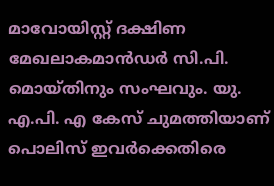മാവോയിസ്റ്റ് ദക്ഷിണ മേഖലാകമാന്‍ഡര്‍ സി.പി. മൊയ്തിനും സംഘവും. യു. എ.പി. എ കേസ് ചുമത്തിയാണ് പൊലിസ് ഇവര്‍ക്കെതിരെ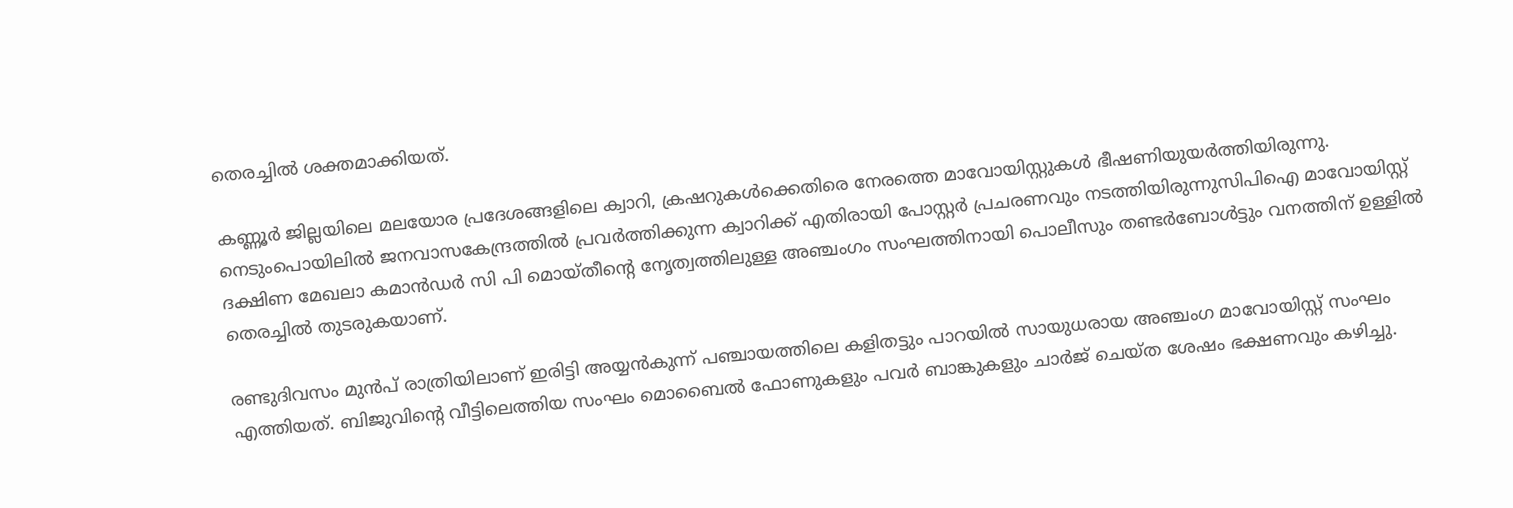തെരച്ചില്‍ ശക്തമാക്കിയത്.

കണ്ണൂര്‍ ജില്ലയിലെ മലയോര പ്രദേശങ്ങളിലെ ക്വാറി, ക്രഷറുകള്‍ക്കെതിരെ നേരത്തെ മാവോയിസ്റ്റുകള്‍ ഭീഷണിയുയര്‍ത്തിയിരുന്നു. നെടുംപൊയിലില്‍ ജനവാസകേന്ദ്രത്തില്‍ പ്രവര്‍ത്തിക്കുന്ന ക്വാറിക്ക് എതിരായി പോസ്റ്റര്‍ പ്രചരണവും നടത്തിയിരുന്നുസിപിഐ മാവോയിസ്റ്റ് ദക്ഷിണ മേഖലാ കമാന്‍ഡര്‍ സി പി മൊയ്തീന്റെ നേൃത്വത്തിലുള്ള അഞ്ചംഗം സംഘത്തിനായി പൊലീസും തണ്ടര്‍ബോള്‍ട്ടും വനത്തിന് ഉള്ളില്‍ തെരച്ചില്‍ തുടരുകയാണ്.

രണ്ടുദിവസം മുന്‍പ് രാത്രിയിലാണ് ഇരിട്ടി അയ്യന്‍കുന്ന് പഞ്ചായത്തിലെ കളിതട്ടും പാറയില്‍ സായുധരായ അഞ്ചംഗ മാവോയിസ്റ്റ് സംഘം എത്തിയത്. ബിജുവിന്റെ വീട്ടിലെത്തിയ സംഘം മൊബൈല്‍ ഫോണുകളും പവര്‍ ബാങ്കുകളും ചാര്‍ജ് ചെയ്ത ശേഷം ഭക്ഷണവും കഴിച്ചു.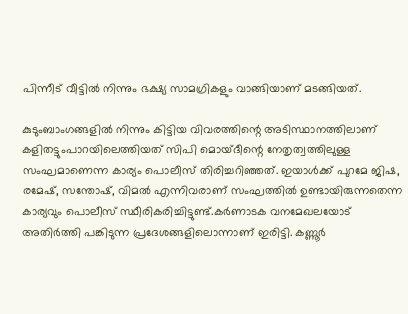പിന്നീട് വീട്ടില്‍ നിന്നും ഭക്ഷ്യ സാമഗ്രികളും വാങ്ങിയാണ് മടങ്ങിയത്.

കുടുംബാംഗങ്ങളില്‍ നിന്നും കിട്ടിയ വിവരത്തിന്റെ അടിസ്ഥാനത്തിലാണ് കളിതട്ടുംപാറയിലെത്തിയത് സിപി മൊയ്ദീന്റെ നേതൃത്വത്തിലുള്ള സംഘമാണെന്ന കാര്യം പൊലീസ് തിരിച്ചറിഞ്ഞത്. ഇയാള്‍ക്ക് പുറമേ ജിഷ, രമേഷ്, സന്തോഷ്, വിമല്‍ എന്നിവരാണ് സംഘത്തില്‍ ഉണ്ടായിരുന്നതെന്ന കാര്യവും പൊലീസ് സ്ഥീരികരിച്ചിട്ടുണ്ട്.കര്‍ണാടക വനമേഖലയോട് അതിര്‍ത്തി പങ്കിടുന്ന പ്രദേശങ്ങളിലൊന്നാണ് ഇരിട്ടി. കണ്ണൂര്‍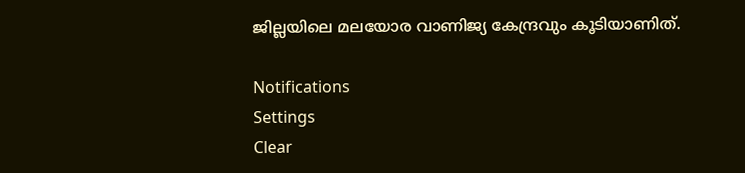ജില്ലയിലെ മലയോര വാണിജ്യ കേന്ദ്രവും കൂടിയാണിത്.

Notifications
Settings
Clear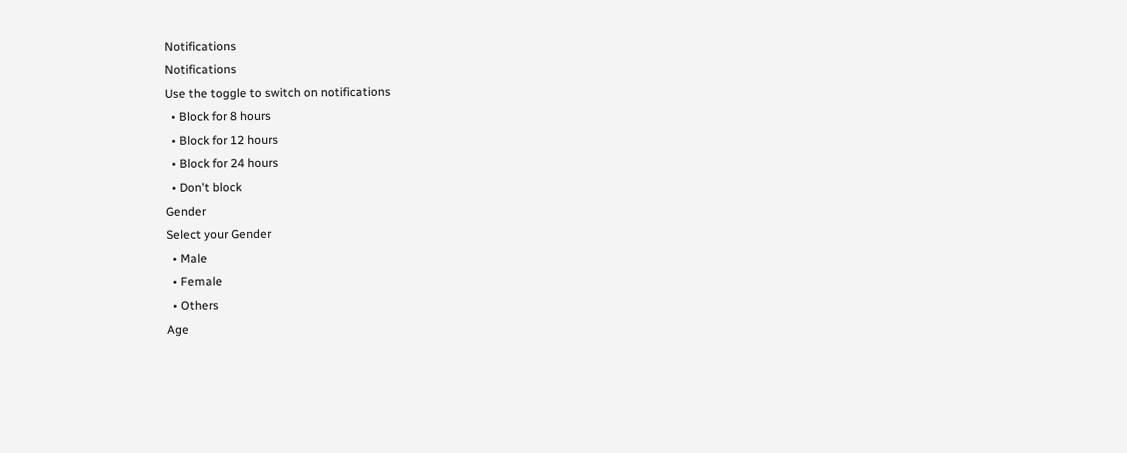Notifications
Notifications
Use the toggle to switch on notifications
  • Block for 8 hours
  • Block for 12 hours
  • Block for 24 hours
  • Don't block
Gender
Select your Gender
  • Male
  • Female
  • Others
Age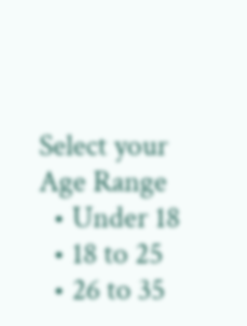Select your Age Range
  • Under 18
  • 18 to 25
  • 26 to 35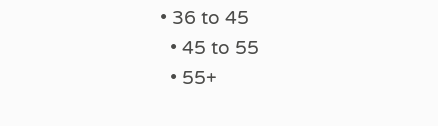• 36 to 45
  • 45 to 55
  • 55+